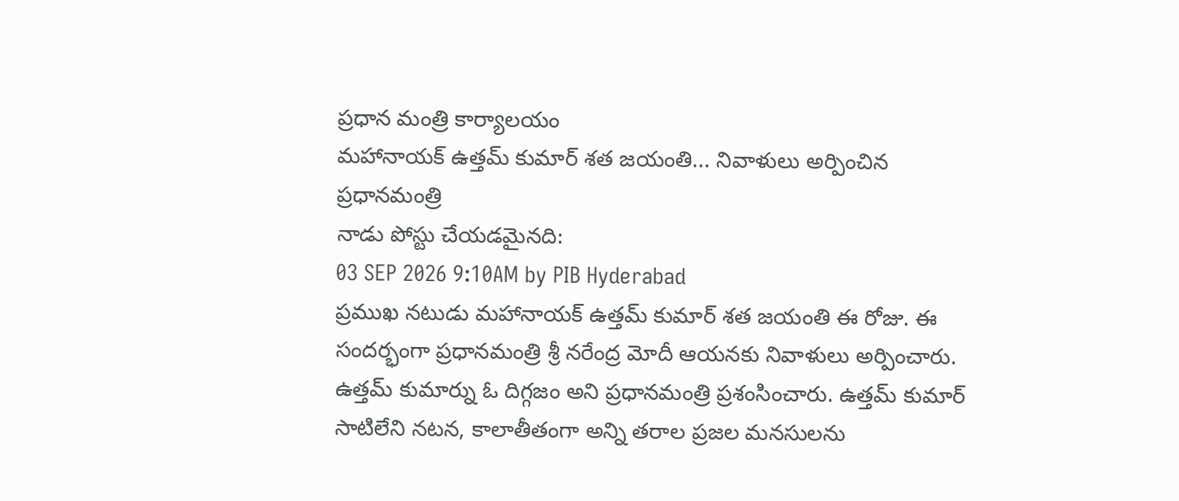ప్రధాన మంత్రి కార్యాలయం
మహానాయక్ ఉత్తమ్ కుమార్ శత జయంతి... నివాళులు అర్పించిన ప్రధానమంత్రి
నాడు పోస్టు చేయడమైనది:
03 SEP 2026 9:10AM by PIB Hyderabad
ప్రముఖ నటుడు మహానాయక్ ఉత్తమ్ కుమార్ శత జయంతి ఈ రోజు. ఈ సందర్భంగా ప్రధానమంత్రి శ్రీ నరేంద్ర మోదీ ఆయనకు నివాళులు అర్పించారు. ఉత్తమ్ కుమార్ను ఓ దిగ్గజం అని ప్రధానమంత్రి ప్రశంసించారు. ఉత్తమ్ కుమార్ సాటిలేని నటన, కాలాతీతంగా అన్ని తరాల ప్రజల మనసులను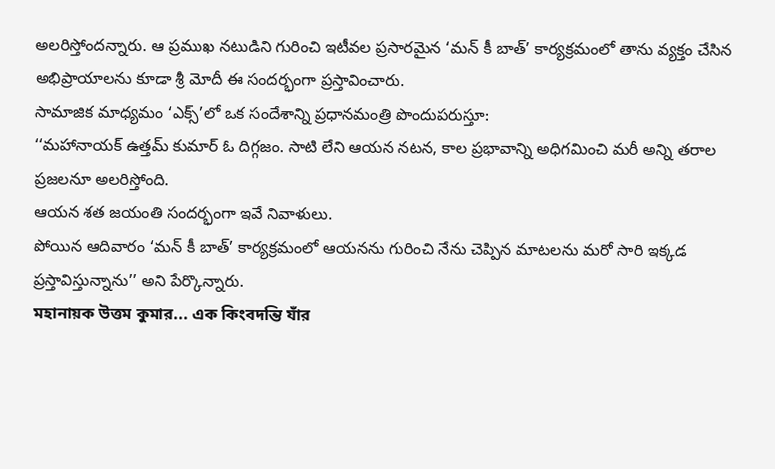అలరిస్తోందన్నారు. ఆ ప్రముఖ నటుడిని గురించి ఇటీవల ప్రసారమైన ‘మన్ కీ బాత్’ కార్యక్రమంలో తాను వ్యక్తం చేసిన అభిప్రాయాలను కూడా శ్రీ మోదీ ఈ సందర్భంగా ప్రస్తావించారు.
సామాజిక మాధ్యమం ‘ఎక్స్’లో ఒక సందేశాన్ని ప్రధానమంత్రి పొందుపరుస్తూ:
‘‘మహానాయక్ ఉత్తమ్ కుమార్ ఓ దిగ్గజం. సాటి లేని ఆయన నటన, కాల ప్రభావాన్ని అధిగమించి మరీ అన్ని తరాల ప్రజలనూ అలరిస్తోంది.
ఆయన శత జయంతి సందర్భంగా ఇవే నివాళులు.
పోయిన ఆదివారం ‘మన్ కీ బాత్’ కార్యక్రమంలో ఆయనను గురించి నేను చెప్పిన మాటలను మరో సారి ఇక్కడ ప్రస్తావిస్తున్నాను’’ అని పేర్కొన్నారు.
মহানায়ক উত্তম কুমার... এক কিংবদন্তি যাঁর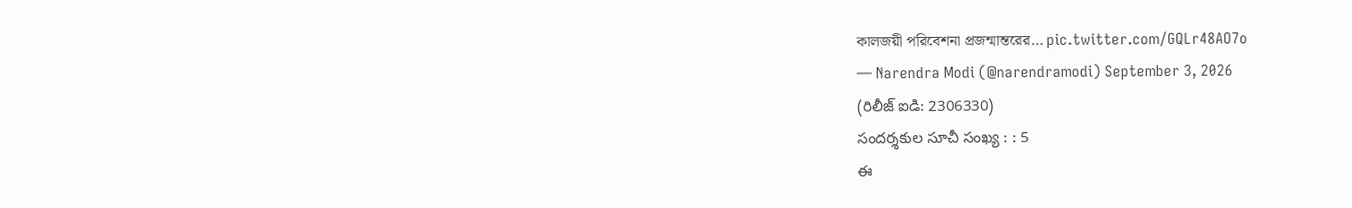কালজয়ী পরিবেশনা প্রজন্মান্তরের… pic.twitter.com/GQLr48AO7o
— Narendra Modi (@narendramodi) September 3, 2026
(రిలీజ్ ఐడి: 2306330)
సందర్శకుల సూచీ సంఖ్య : : 5
ఈ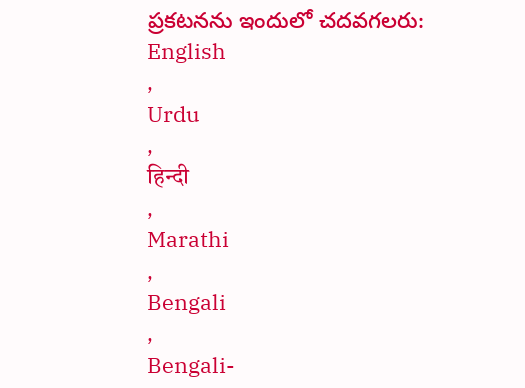ప్రకటనను ఇందులో చదవగలరు:
English
,
Urdu
,
हिन्दी
,
Marathi
,
Bengali
,
Bengali-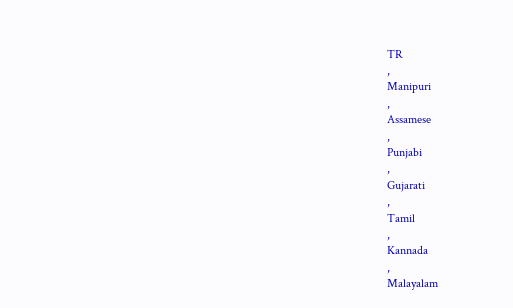TR
,
Manipuri
,
Assamese
,
Punjabi
,
Gujarati
,
Tamil
,
Kannada
,
Malayalam